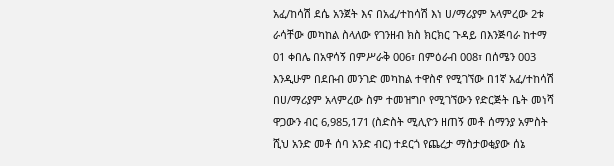አፈ/ከሳሽ ደሴ አንጀት እና በአፈ/ተከሳሽ እነ ሀ/ማሪያም አላምረው 2ቱ ራሳቸው መካከል ስላለው የገንዘብ ክስ ክርክር ጉዳይ በእንጅባራ ከተማ 01 ቀበሌ በአዋሳኝ በምሥራቅ 006፣ በምዕራብ 008፣ በሰሜን 003 እንዲሁም በደቡብ መንገድ መካከል ተዋስኖ የሚገኘው በ1ኛ አፈ/ተከሳሽ በሀ/ማሪያም አላምረው ስም ተመዝግቦ የሚገኘውን የድርጅት ቤት መነሻ ዋጋውን ብር 6,985,171 (ስድስት ሚሊዮን ዘጠኝ መቶ ሰማንያ አምስት ሺህ አንድ መቶ ሰባ አንድ ብር) ተደርጎ የጨረታ ማስታወቂያው ሰኔ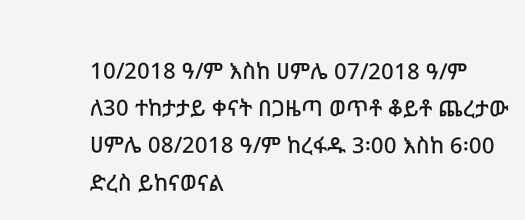10/2018 ዓ/ም እስከ ሀምሌ 07/2018 ዓ/ም ለ30 ተከታታይ ቀናት በጋዜጣ ወጥቶ ቆይቶ ጨረታው ሀምሌ 08/2018 ዓ/ም ከረፋዱ 3፡00 እስከ 6፡00 ድረስ ይከናወናል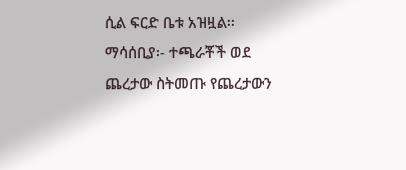ሲል ፍርድ ቤቱ አዝዟል፡፡
ማሳሰቢያ፡- ተጫራቾች ወደ ጨረታው ስትመጡ የጨረታውን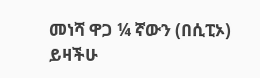መነሻ ዋጋ ¼ ኛውን (በሲፒኦ) ይዛችሁ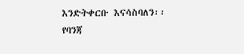እንድትቀርቡ እናሳስባለን፡፡
የባንጃ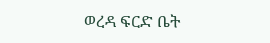ወረዳ ፍርድ ቤት